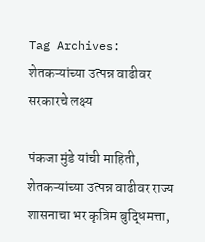Tag Archives: शेतकऱ्यांच्या उत्पन्न वाढीवर सरकारचे लक्ष्य

पंकजा मुंडे यांची माहिती, शेतकऱ्यांच्या उत्पन्न वाढीवर राज्य शासनाचा भर कृत्रिम बुद्धिमत्ता,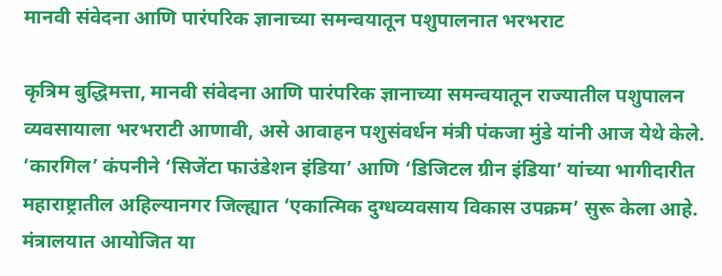मानवी संवेदना आणि पारंपरिक ज्ञानाच्या समन्वयातून पशुपालनात भरभराट

कृत्रिम बुद्धिमत्ता, मानवी संवेदना आणि पारंपरिक ज्ञानाच्या समन्वयातून राज्यातील पशुपालन व्यवसायाला भरभराटी आणावी, असे आवाहन पशुसंवर्धन मंत्री पंकजा मुंडे यांनी आज येथे केले. ‘कारगिल’ कंपनीने ‘सिजेंटा फाउंडेशन इंडिया’ आणि ‘डिजिटल ग्रीन इंडिया’ यांच्या भागीदारीत महाराष्ट्रातील अहिल्यानगर जिल्ह्यात ‘एकात्मिक दुग्धव्यवसाय विकास उपक्रम’ सुरू केला आहे. मंत्रालयात आयोजित या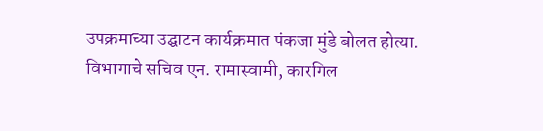उपक्रमाच्या उद्घाटन कार्यक्रमात पंकजा मुंडे बोलत होत्या. विभागाचे सचिव एन. रामास्वामी, कारगिल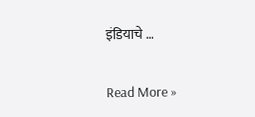इंडियाचे …

Read More »